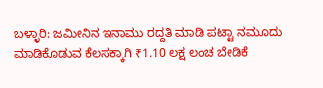ಬಳ್ಳಾರಿ: ಜಮೀನಿನ ಇನಾಮು ರದ್ದತಿ ಮಾಡಿ ಪಟ್ಟಾ ನಮೂದು ಮಾಡಿಕೊಡುವ ಕೆಲಸಕ್ಕಾಗಿ ₹1.10 ಲಕ್ಷ ಲಂಚ ಬೇಡಿಕೆ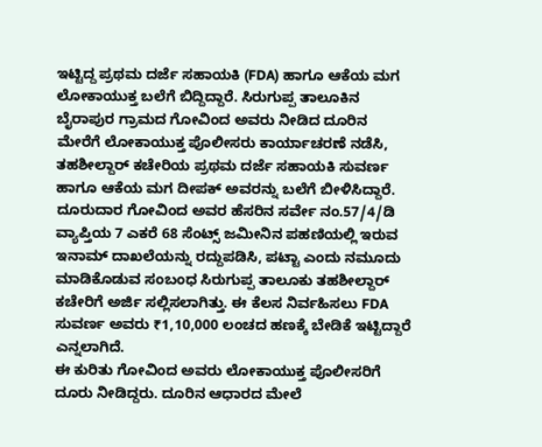ಇಟ್ಟಿದ್ದ ಪ್ರಥಮ ದರ್ಜೆ ಸಹಾಯಕಿ (FDA) ಹಾಗೂ ಆಕೆಯ ಮಗ ಲೋಕಾಯುಕ್ತ ಬಲೆಗೆ ಬಿದ್ದಿದ್ದಾರೆ. ಸಿರುಗುಪ್ಪ ತಾಲೂಕಿನ ಬೈರಾಪುರ ಗ್ರಾಮದ ಗೋವಿಂದ ಅವರು ನೀಡಿದ ದೂರಿನ ಮೇರೆಗೆ ಲೋಕಾಯುಕ್ತ ಪೊಲೀಸರು ಕಾರ್ಯಾಚರಣೆ ನಡೆಸಿ, ತಹಶೀಲ್ದಾರ್ ಕಚೇರಿಯ ಪ್ರಥಮ ದರ್ಜೆ ಸಹಾಯಕಿ ಸುವರ್ಣ ಹಾಗೂ ಆಕೆಯ ಮಗ ದೀಪಕ್ ಅವರನ್ನು ಬಲೆಗೆ ಬೀಳಿಸಿದ್ದಾರೆ.
ದೂರುದಾರ ಗೋವಿಂದ ಅವರ ಹೆಸರಿನ ಸರ್ವೇ ನಂ.57/4/ಡಿ ವ್ಯಾಪ್ತಿಯ 7 ಎಕರೆ 68 ಸೆಂಟ್ಸ್ ಜಮೀನಿನ ಪಹಣಿಯಲ್ಲಿ ಇರುವ ಇನಾಮ್ ದಾಖಲೆಯನ್ನು ರದ್ದುಪಡಿಸಿ, ಪಟ್ಟಾ ಎಂದು ನಮೂದು ಮಾಡಿಕೊಡುವ ಸಂಬಂಧ ಸಿರುಗುಪ್ಪ ತಾಲೂಕು ತಹಶೀಲ್ದಾರ್ ಕಚೇರಿಗೆ ಅರ್ಜಿ ಸಲ್ಲಿಸಲಾಗಿತ್ತು. ಈ ಕೆಲಸ ನಿರ್ವಹಿಸಲು FDA ಸುವರ್ಣ ಅವರು ₹1,10,000 ಲಂಚದ ಹಣಕ್ಕೆ ಬೇಡಿಕೆ ಇಟ್ಟಿದ್ದಾರೆ ಎನ್ನಲಾಗಿದೆ.
ಈ ಕುರಿತು ಗೋವಿಂದ ಅವರು ಲೋಕಾಯುಕ್ತ ಪೊಲೀಸರಿಗೆ ದೂರು ನೀಡಿದ್ದರು. ದೂರಿನ ಆಧಾರದ ಮೇಲೆ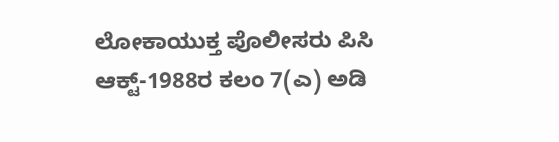ಲೋಕಾಯುಕ್ತ ಪೊಲೀಸರು ಪಿಸಿ ಆಕ್ಟ್-1988ರ ಕಲಂ 7(ಎ) ಅಡಿ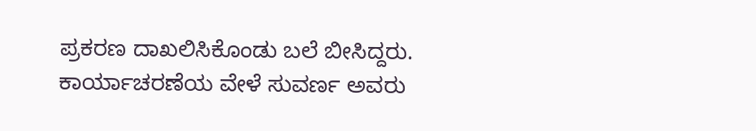ಪ್ರಕರಣ ದಾಖಲಿಸಿಕೊಂಡು ಬಲೆ ಬೀಸಿದ್ದರು. ಕಾರ್ಯಾಚರಣೆಯ ವೇಳೆ ಸುವರ್ಣ ಅವರು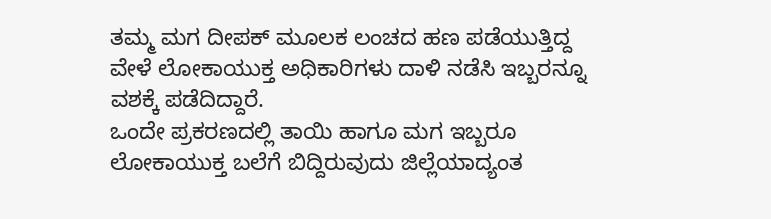ತಮ್ಮ ಮಗ ದೀಪಕ್ ಮೂಲಕ ಲಂಚದ ಹಣ ಪಡೆಯುತ್ತಿದ್ದ ವೇಳೆ ಲೋಕಾಯುಕ್ತ ಅಧಿಕಾರಿಗಳು ದಾಳಿ ನಡೆಸಿ ಇಬ್ಬರನ್ನೂ ವಶಕ್ಕೆ ಪಡೆದಿದ್ದಾರೆ.
ಒಂದೇ ಪ್ರಕರಣದಲ್ಲಿ ತಾಯಿ ಹಾಗೂ ಮಗ ಇಬ್ಬರೂ ಲೋಕಾಯುಕ್ತ ಬಲೆಗೆ ಬಿದ್ದಿರುವುದು ಜಿಲ್ಲೆಯಾದ್ಯಂತ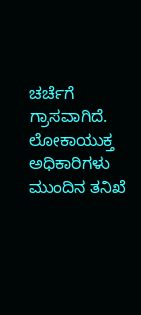ಚರ್ಚೆಗೆ ಗ್ರಾಸವಾಗಿದೆ. ಲೋಕಾಯುಕ್ತ ಅಧಿಕಾರಿಗಳು ಮುಂದಿನ ತನಿಖೆ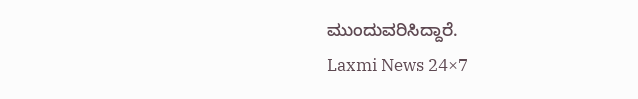ಮುಂದುವರಿಸಿದ್ದಾರೆ.
Laxmi News 24×7